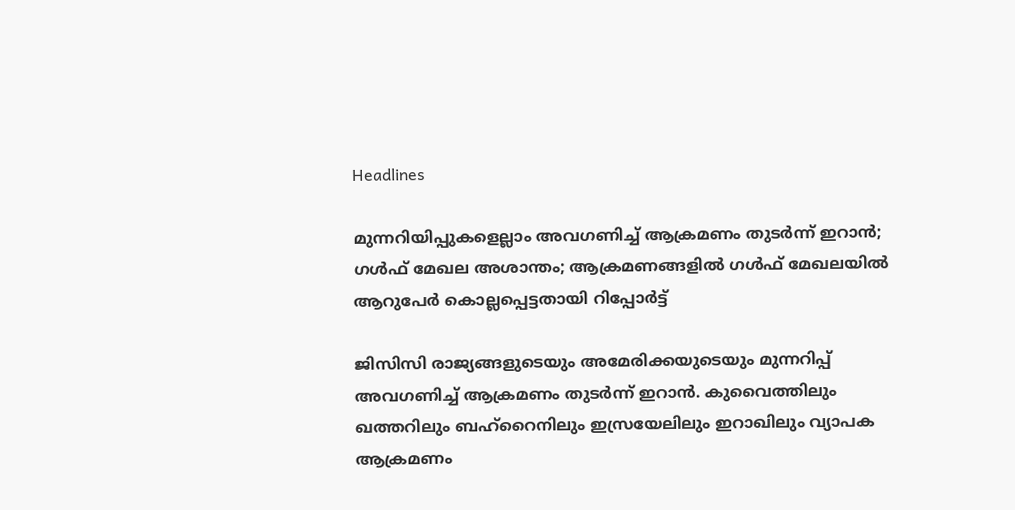Headlines

മുന്നറിയിപ്പുകളെല്ലാം അവഗണിച്ച് ആക്രമണം തുടര്‍ന്ന് ഇറാന്‍; ഗള്‍ഫ് മേഖല അശാന്തം; ആക്രമണങ്ങളില്‍ ഗള്‍ഫ് മേഖലയില്‍ ആറുപേര്‍ കൊല്ലപ്പെട്ടതായി റിപ്പോര്‍ട്ട്

ജിസിസി രാജ്യങ്ങളുടെയും അമേരിക്കയുടെയും മുന്നറിപ്പ് അവഗണിച്ച് ആക്രമണം തുടര്‍ന്ന് ഇറാന്‍. കുവൈത്തിലും ഖത്തറിലും ബഹ്‌റൈനിലും ഇസ്രയേലിലും ഇറാഖിലും വ്യാപക ആക്രമണം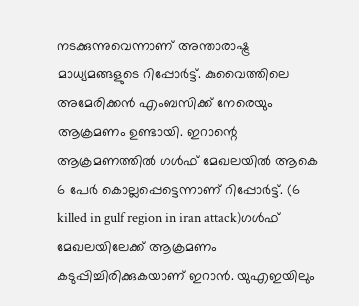നടക്കുന്നുവെന്നാണ് അന്താരാഷ്ട്ര മാധ്യമങ്ങളുടെ റിപ്പോര്‍ട്ട്. കുവൈത്തിലെ അമേരിക്കന്‍ എംബസിക്ക് നേരെയും ആക്രമണം ഉണ്ടായി. ഇറാന്റെ ആക്രമണത്തില്‍ ഗള്‍ഫ് മേഖലയില്‍ ആകെ 6 പേര്‍ കൊല്ലപ്പെട്ടെന്നാണ് റിപ്പോര്‍ട്ട്. (6 killed in gulf region in iran attack)ഗള്‍ഫ് മേഖലയിലേക്ക് ആക്രമണം കടുപ്പിച്ചിരിക്കുകയാണ് ഇറാന്‍. യുഎഇയിലും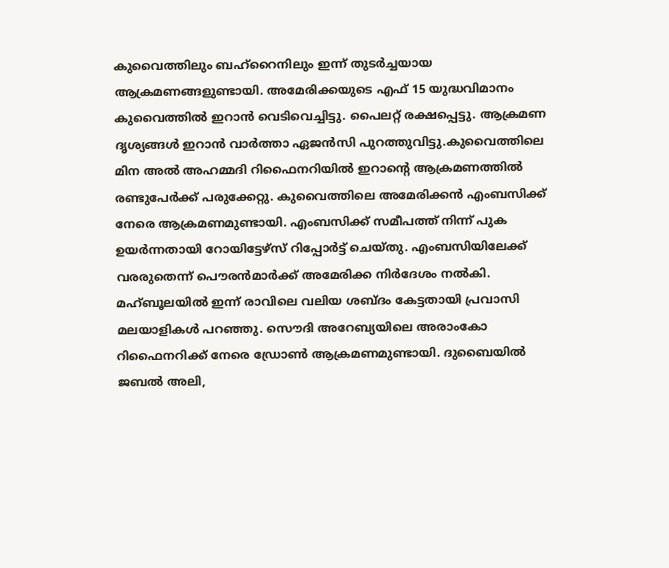കുവൈത്തിലും ബഹ്‌റൈനിലും ഇന്ന് തുടര്‍ച്ചയായ ആക്രമണങ്ങളുണ്ടായി. അമേരിക്കയുടെ എഫ് 15 യുദ്ധവിമാനം കുവൈത്തില്‍ ഇറാന്‍ വെടിവെച്ചിട്ടു. പൈലറ്റ് രക്ഷപ്പെട്ടു. ആക്രമണ ദൃശ്യങ്ങള്‍ ഇറാന്‍ വാര്‍ത്താ ഏജന്‍സി പുറത്തുവിട്ടു.കുവൈത്തിലെ മിന അല്‍ അഹമ്മദി റിഫൈനറിയില്‍ ഇറാന്റെ ആക്രമണത്തില്‍ രണ്ടുപേര്‍ക്ക് പരുക്കേറ്റു. കുവൈത്തിലെ അമേരിക്കന്‍ എംബസിക്ക് നേരെ ആക്രമണമുണ്ടായി. എംബസിക്ക് സമീപത്ത് നിന്ന് പുക ഉയര്‍ന്നതായി റോയിട്ടേഴ്‌സ് റിപ്പോര്‍ട്ട് ചെയ്തു. എംബസിയിലേക്ക് വരരുതെന്ന് പൌരന്‍മാര്‍ക്ക് അമേരിക്ക നിര്‍ദേശം നല്‍കി. മഹ്ബൂലയില്‍ ഇന്ന് രാവിലെ വലിയ ശബ്ദം കേട്ടതായി പ്രവാസി മലയാളികള്‍ പറഞ്ഞു. സൌദി അറേബ്യയിലെ അരാംകോ റിഫൈനറിക്ക് നേരെ ഡ്രോണ്‍ ആക്രമണമുണ്ടായി. ദുബൈയില്‍ ജബല്‍ അലി,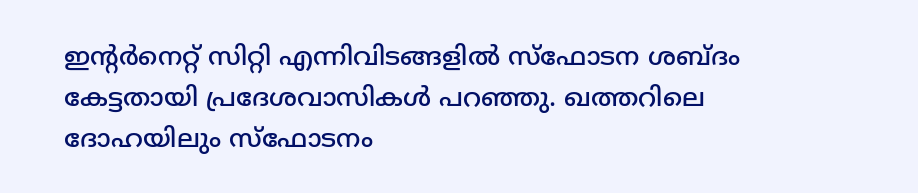ഇന്റര്‍നെറ്റ് സിറ്റി എന്നിവിടങ്ങളില്‍ സ്‌ഫോടന ശബ്ദം കേട്ടതായി പ്രദേശവാസികള്‍ പറഞ്ഞു. ഖത്തറിലെ ദോഹയിലും സ്‌ഫോടനം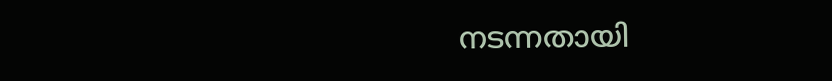നടന്നതായി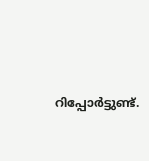റിപ്പോര്‍ട്ടുണ്ട്.